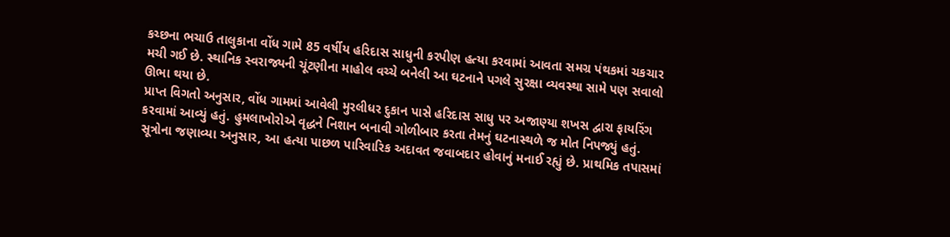કચ્છના ભચાઉ તાલુકાના વોંધ ગામે 85 વર્ષીય હરિદાસ સાધુની કરપીણ હત્યા કરવામાં આવતા સમગ્ર પંથકમાં ચકચાર મચી ગઈ છે. સ્થાનિક સ્વરાજ્યની ચૂંટણીના માહોલ વચ્ચે બનેલી આ ઘટનાને પગલે સુરક્ષા વ્યવસ્થા સામે પણ સવાલો ઊભા થયા છે.
પ્રાપ્ત વિગતો અનુસાર, વોંધ ગામમાં આવેલી મુરલીધર દુકાન પાસે હરિદાસ સાધુ પર અજાણ્યા શખસ દ્વારા ફાયરિંગ કરવામાં આવ્યું હતું. હુમલાખોરોએ વૃદ્ધને નિશાન બનાવી ગોળીબાર કરતા તેમનું ઘટનાસ્થળે જ મોત નિપજ્યું હતું. સૂત્રોના જણાવ્યા અનુસાર, આ હત્યા પાછળ પારિવારિક અદાવત જવાબદાર હોવાનું મનાઈ રહ્યું છે. પ્રાથમિક તપાસમાં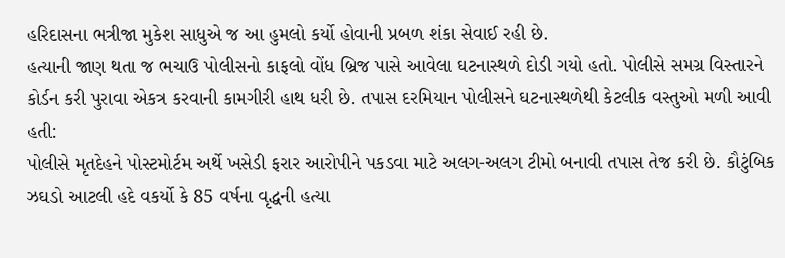હરિદાસના ભત્રીજા મુકેશ સાધુએ જ આ હુમલો કર્યો હોવાની પ્રબળ શંકા સેવાઈ રહી છે.
હત્યાની જાણ થતા જ ભચાઉ પોલીસનો કાફલો વોંધ બ્રિજ પાસે આવેલા ઘટનાસ્થળે દોડી ગયો હતો. પોલીસે સમગ્ર વિસ્તારને કોર્ડન કરી પુરાવા એકત્ર કરવાની કામગીરી હાથ ધરી છે. તપાસ દરમિયાન પોલીસને ઘટનાસ્થળેથી કેટલીક વસ્તુઓ મળી આવી હતી:
પોલીસે મૃતદેહને પોસ્ટમોર્ટમ અર્થે ખસેડી ફરાર આરોપીને પકડવા માટે અલગ-અલગ ટીમો બનાવી તપાસ તેજ કરી છે. કૌટુંબિક ઝઘડો આટલી હદે વકર્યો કે 85 વર્ષના વૃદ્ધની હત્યા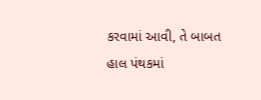કરવામાં આવી, તે બાબત હાલ પંથકમાં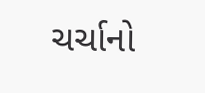ચર્ચાનો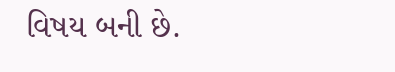વિષય બની છે.